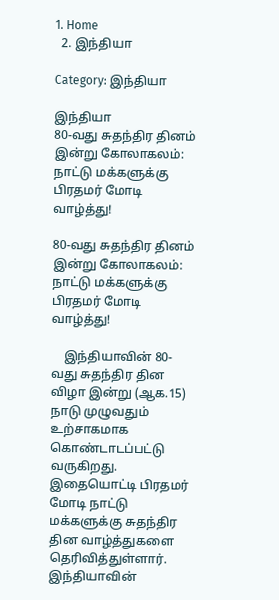1. Home
  2. இந்தியா

Category: இந்தியா

இந்தியா
80-வது சுதந்திர தினம் இன்று கோலாகலம்: நாட்டு மக்களுக்கு பிரதமர் மோடி வாழ்த்து!

80-வது சுதந்திர தினம் இன்று கோலாகலம்: நாட்டு மக்களுக்கு பிரதமர் மோடி வாழ்த்து!

    இந்தியாவின் 80-வது சுதந்திர தின விழா இன்று (ஆக.15) நாடு முழுவதும் உற்சாகமாக கொண்டாடப்பட்டு வருகிறது. இதையொட்டி பிரதமர் மோடி நாட்டு மக்களுக்கு சுதந்திர தின வாழ்த்துகளை தெரிவித்துள்ளார்.   இந்தியாவின்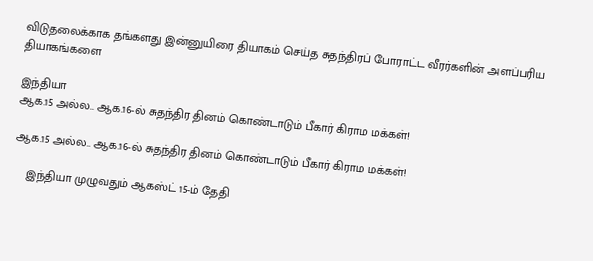விடுதலைக்காக தங்களது இன்னுயிரை தியாகம் செய்த சுதந்திரப் போராட்ட வீரர்களின் அளப்பரிய தியாகங்களை

இந்தியா
ஆக.15 அல்ல.. ஆக.16-ல் சுதந்திர தினம் கொண்டாடும் பீகார் கிராம மக்கள்!

ஆக.15 அல்ல.. ஆக.16-ல் சுதந்திர தினம் கொண்டாடும் பீகார் கிராம மக்கள்!

    இந்தியா முழுவதும் ஆகஸ்ட் 15-ம் தேதி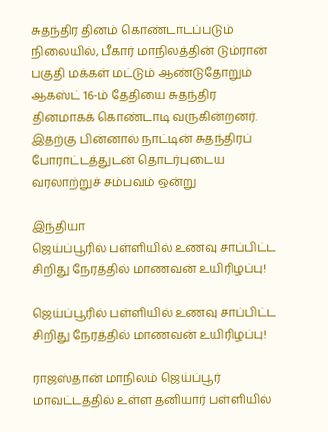சுதந்திர தினம் கொண்டாடப்படும் நிலையில், பீகார் மாநிலத்தின் டும்ரான் பகுதி மக்கள் மட்டும் ஆண்டுதோறும் ஆகஸ்ட் 16-ம் தேதியை சுதந்திர தினமாகக் கொண்டாடி வருகின்றனர்.   இதற்கு பின்னால் நாட்டின் சுதந்திரப் போராட்டத்துடன் தொடர்புடைய வரலாற்றுச் சம்பவம் ஒன்று

இந்தியா
ஜெய்ப்பூரில் பள்ளியில் உணவு சாப்பிட்ட சிறிது நேரத்தில் மாணவன் உயிரிழப்பு!

ஜெய்ப்பூரில் பள்ளியில் உணவு சாப்பிட்ட சிறிது நேரத்தில் மாணவன் உயிரிழப்பு!

ராஜஸ்தான் மாநிலம் ஜெய்ப்பூர் மாவட்டத்தில் உள்ள தனியார் பள்ளியில்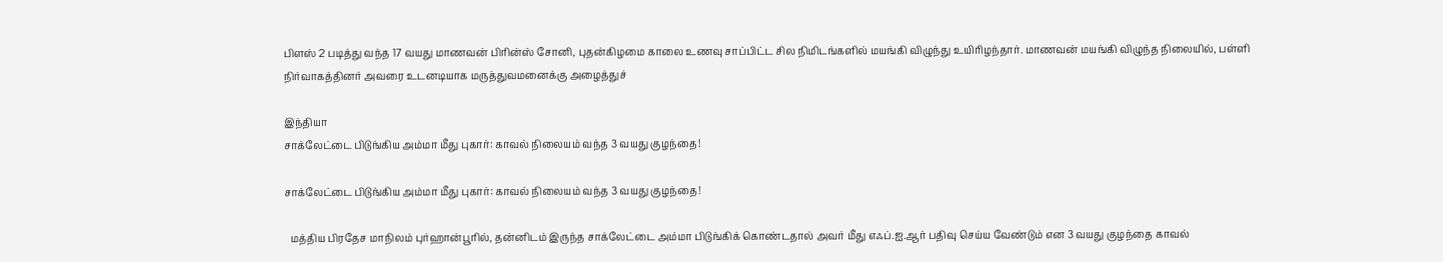பிளஸ் 2 படித்து வந்த 17 வயது மாணவன் பிரின்ஸ் சோனி, புதன்கிழமை காலை உணவு சாப்பிட்ட சில நிமிடங்களில் மயங்கி விழுந்து உயிரிழந்தார். மாணவன் மயங்கி விழுந்த நிலையில், பள்ளி நிர்வாகத்தினர் அவரை உடனடியாக மருத்துவமனைக்கு அழைத்துச்

இந்தியா
சாக்லேட்டை பிடுங்கிய அம்மா மீது புகார்: காவல் நிலையம் வந்த 3 வயது குழந்தை!

சாக்லேட்டை பிடுங்கிய அம்மா மீது புகார்: காவல் நிலையம் வந்த 3 வயது குழந்தை!

  மத்திய பிரதேச மாநிலம் புர்ஹான்பூரில், தன்னிடம் இருந்த சாக்லேட்டை அம்மா பிடுங்கிக் கொண்டதால் அவர் மீது எஃப்.ஐ.ஆர் பதிவு செய்ய வேண்டும் என 3 வயது குழந்தை காவல்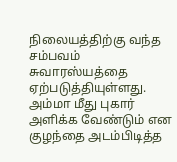நிலையத்திற்கு வந்த சம்பவம் சுவாரஸ்யத்தை ஏற்படுத்தியுள்ளது. அம்மா மீது புகார் அளிக்க வேண்டும் என குழந்தை அடம்பிடித்த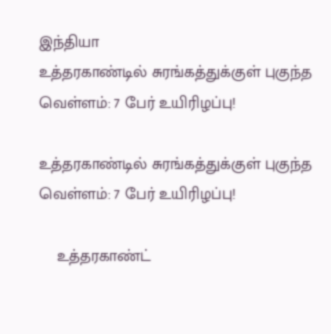இந்தியா
உத்தரகாண்டில் சுரங்கத்துக்குள் புகுந்த வெள்ளம்: 7 பேர் உயிரிழப்பு!

உத்தரகாண்டில் சுரங்கத்துக்குள் புகுந்த வெள்ளம்: 7 பேர் உயிரிழப்பு!

    உத்தரகாண்ட்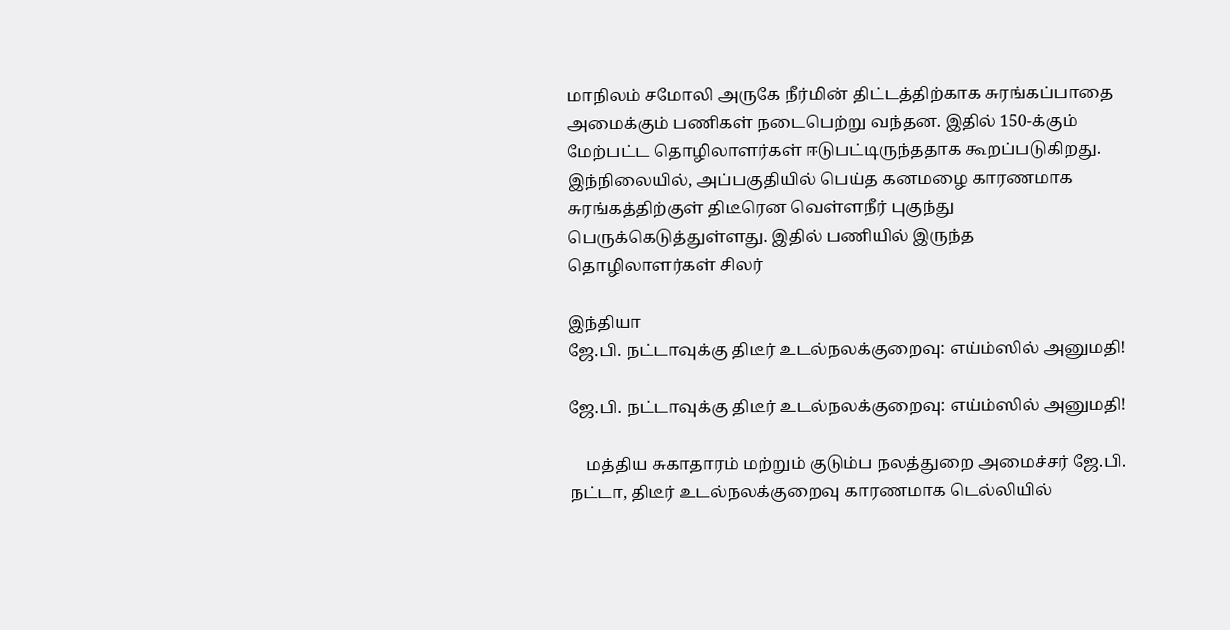மாநிலம் சமோலி அருகே நீர்மின் திட்டத்திற்காக சுரங்கப்பாதை அமைக்கும் பணிகள் நடைபெற்று வந்தன. இதில் 150-க்கும் மேற்பட்ட தொழிலாளர்கள் ஈடுபட்டிருந்ததாக கூறப்படுகிறது.   இந்நிலையில், அப்பகுதியில் பெய்த கனமழை காரணமாக சுரங்கத்திற்குள் திடீரென வெள்ளநீர் புகுந்து பெருக்கெடுத்துள்ளது. இதில் பணியில் இருந்த தொழிலாளர்கள் சிலர்

இந்தியா
ஜே.பி. நட்டாவுக்கு திடீர் உடல்நலக்குறைவு: எய்ம்ஸில் அனுமதி!

ஜே.பி. நட்டாவுக்கு திடீர் உடல்நலக்குறைவு: எய்ம்ஸில் அனுமதி!

    மத்திய சுகாதாரம் மற்றும் குடும்ப நலத்துறை அமைச்சர் ஜே.பி. நட்டா, திடீர் உடல்நலக்குறைவு காரணமாக டெல்லியில்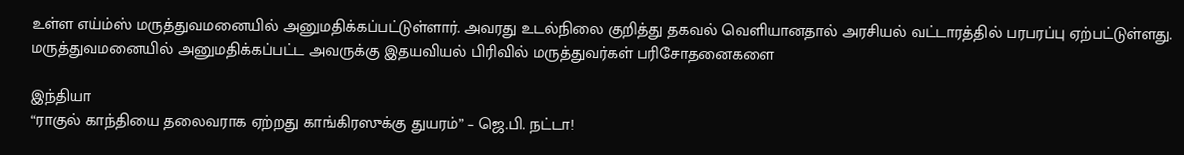உள்ள எய்ம்ஸ் மருத்துவமனையில் அனுமதிக்கப்பட்டுள்ளார். அவரது உடல்நிலை குறித்து தகவல் வெளியானதால் அரசியல் வட்டாரத்தில் பரபரப்பு ஏற்பட்டுள்ளது.   மருத்துவமனையில் அனுமதிக்கப்பட்ட அவருக்கு இதயவியல் பிரிவில் மருத்துவர்கள் பரிசோதனைகளை

இந்தியா
“ராகுல் காந்தியை தலைவராக ஏற்றது காங்கிரஸுக்கு துயரம்” – ஜெ.பி. நட்டா!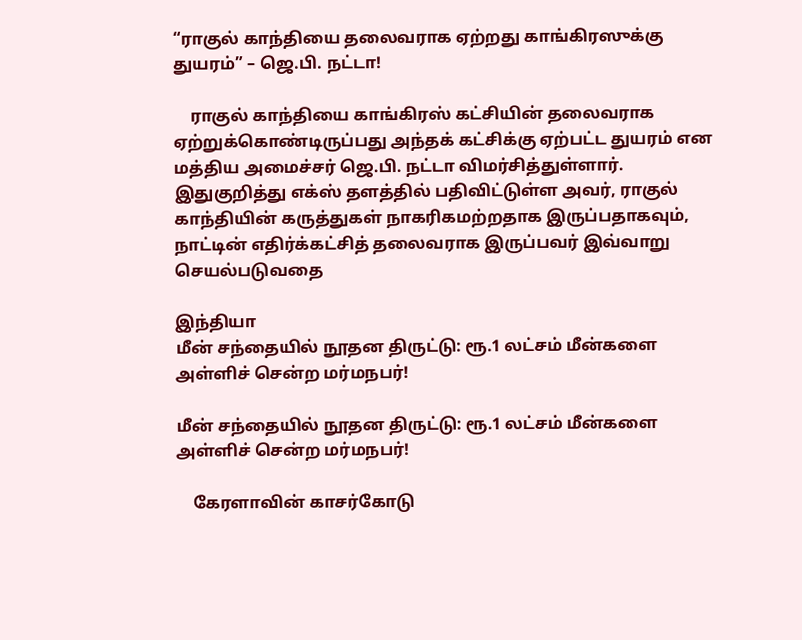“ராகுல் காந்தியை தலைவராக ஏற்றது காங்கிரஸுக்கு துயரம்” – ஜெ.பி. நட்டா!

    ராகுல் காந்தியை காங்கிரஸ் கட்சியின் தலைவராக ஏற்றுக்கொண்டிருப்பது அந்தக் கட்சிக்கு ஏற்பட்ட துயரம் என மத்திய அமைச்சர் ஜெ.பி. நட்டா விமர்சித்துள்ளார்.   இதுகுறித்து எக்ஸ் தளத்தில் பதிவிட்டுள்ள அவர், ராகுல் காந்தியின் கருத்துகள் நாகரிகமற்றதாக இருப்பதாகவும், நாட்டின் எதிர்க்கட்சித் தலைவராக இருப்பவர் இவ்வாறு செயல்படுவதை

இந்தியா
மீன் சந்தையில் நூதன திருட்டு: ரூ.1 லட்சம் மீன்களை அள்ளிச் சென்ற மர்மநபர்!

மீன் சந்தையில் நூதன திருட்டு: ரூ.1 லட்சம் மீன்களை அள்ளிச் சென்ற மர்மநபர்!

    கேரளாவின் காசர்கோடு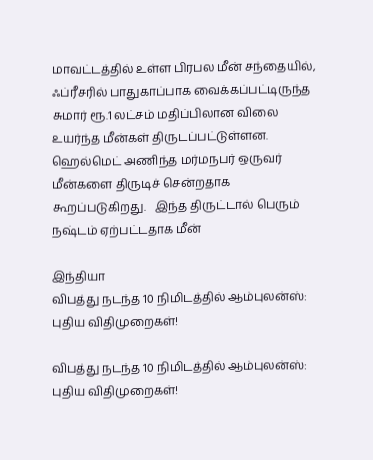மாவட்டத்தில் உள்ள பிரபல மீன் சந்தையில், ஃப்ரீசரில் பாதுகாப்பாக வைக்கப்பட்டிருந்த சுமார் ரூ.1 லட்சம் மதிப்பிலான விலை உயர்ந்த மீன்கள் திருடப்பட்டுள்ளன. ஹெல்மெட் அணிந்த மர்மநபர் ஒருவர் மீன்களை திருடிச் சென்றதாக கூறப்படுகிறது.   இந்த திருட்டால் பெரும் நஷ்டம் ஏற்பட்டதாக மீன்

இந்தியா
விபத்து நடந்த 10 நிமிடத்தில் ஆம்புலன்ஸ்: புதிய விதிமுறைகள்!

விபத்து நடந்த 10 நிமிடத்தில் ஆம்புலன்ஸ்: புதிய விதிமுறைகள்!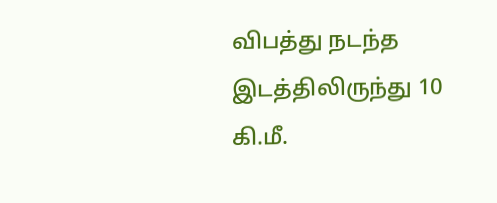விபத்து நடந்த இடத்திலிருந்து 10 கி.மீ.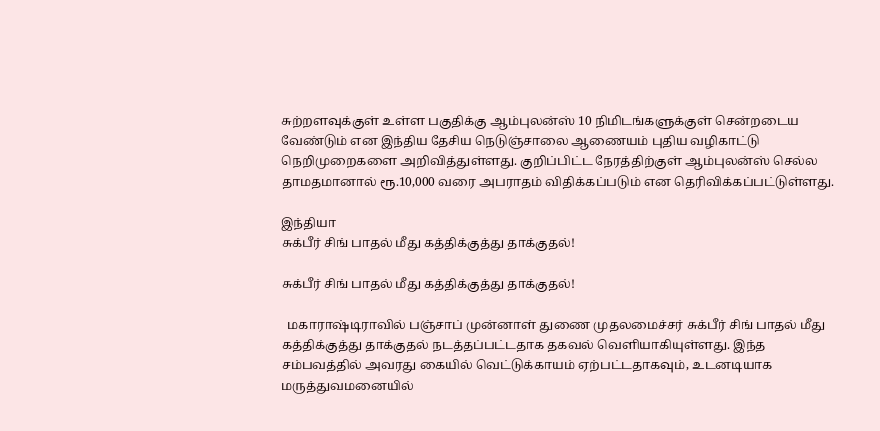சுற்றளவுக்குள் உள்ள பகுதிக்கு ஆம்புலன்ஸ் 10 நிமிடங்களுக்குள் சென்றடைய வேண்டும் என இந்திய தேசிய நெடுஞ்சாலை ஆணையம் புதிய வழிகாட்டு நெறிமுறைகளை அறிவித்துள்ளது. குறிப்பிட்ட நேரத்திற்குள் ஆம்புலன்ஸ் செல்ல தாமதமானால் ரூ.10,000 வரை அபராதம் விதிக்கப்படும் என தெரிவிக்கப்பட்டுள்ளது.

இந்தியா
சுக்பீர் சிங் பாதல் மீது கத்திக்குத்து தாக்குதல்!

சுக்பீர் சிங் பாதல் மீது கத்திக்குத்து தாக்குதல்!

  மகாராஷ்டிராவில் பஞ்சாப் முன்னாள் துணை முதலமைச்சர் சுக்பீர் சிங் பாதல் மீது கத்திக்குத்து தாக்குதல் நடத்தப்பட்டதாக தகவல் வெளியாகியுள்ளது. இந்த சம்பவத்தில் அவரது கையில் வெட்டுக்காயம் ஏற்பட்டதாகவும், உடனடியாக மருத்துவமனையில்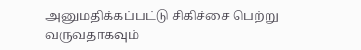அனுமதிக்கப்பட்டு சிகிச்சை பெற்று வருவதாகவும்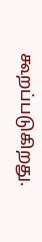கூறப்படுகிறது.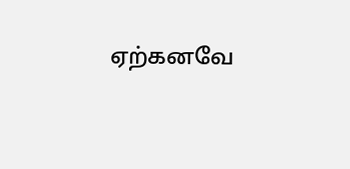ஏற்கனவே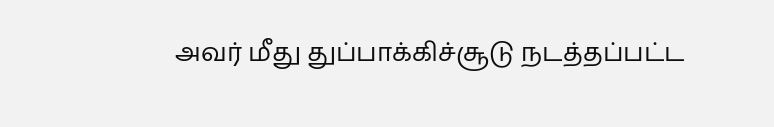அவர் மீது துப்பாக்கிச்சூடு நடத்தப்பட்ட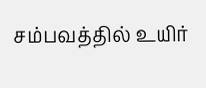சம்பவத்தில் உயிர்